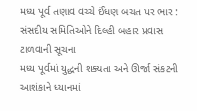મધ્ય પૂર્વ તણાવ વચ્ચે ઈંધણ બચત પર ભાર : સંસદીય સમિતિઓને દિલ્હી બહાર પ્રવાસ ટાળવાની સૂચના
મધ્ય પૂર્વમાં યુદ્ધની શક્યતા અને ઊર્જા સંકટની આશંકાને ધ્યાનમાં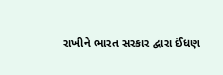રાખીને ભારત સરકાર દ્વારા ઈંધણ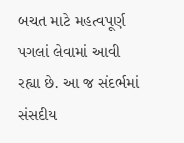બચત માટે મહત્વપૂર્ણ પગલાં લેવામાં આવી રહ્યા છે. આ જ સંદર્ભમાં સંસદીય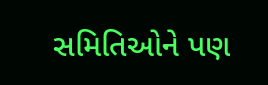સમિતિઓને પણ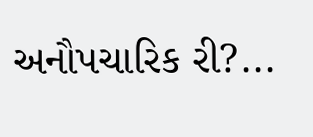અનૌપચારિક રી?...